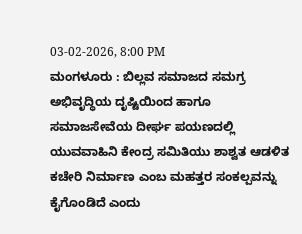03-02-2026, 8:00 PM
ಮಂಗಳೂರು : ಬಿಲ್ಲವ ಸಮಾಜದ ಸಮಗ್ರ ಅಭಿವೃದ್ಧಿಯ ದೃಷ್ಟಿಯಿಂದ ಹಾಗೂ ಸಮಾಜಸೇವೆಯ ದೀರ್ಘ ಪಯಣದಲ್ಲಿ ಯುವವಾಹಿನಿ ಕೇಂದ್ರ ಸಮಿತಿಯು ಶಾಶ್ವತ ಆಡಳಿತ ಕಚೇರಿ ನಿರ್ಮಾಣ ಎಂಬ ಮಹತ್ತರ ಸಂಕಲ್ಪವನ್ನು ಕೈಗೊಂಡಿದೆ ಎಂದು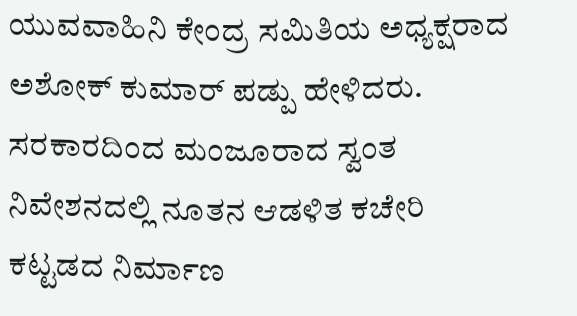ಯುವವಾಹಿನಿ ಕೇಂದ್ರ ಸಮಿತಿಯ ಅಧ್ಯಕ್ಷರಾದ ಅಶೋಕ್ ಕುಮಾರ್ ಪಡ್ಪು ಹೇಳಿದರು. ಸರಕಾರದಿಂದ ಮಂಜೂರಾದ ಸ್ವಂತ ನಿವೇಶನದಲ್ಲಿ ನೂತನ ಆಡಳಿತ ಕಚೇರಿ ಕಟ್ಟಡದ ನಿರ್ಮಾಣ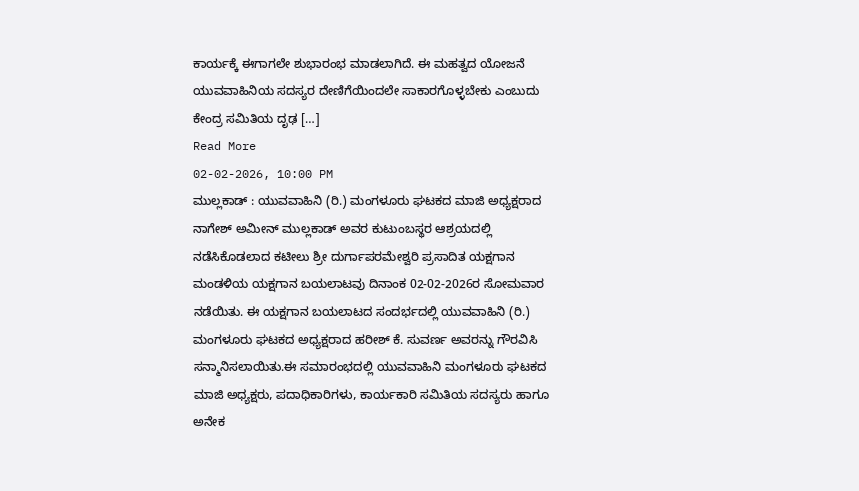ಕಾರ್ಯಕ್ಕೆ ಈಗಾಗಲೇ ಶುಭಾರಂಭ ಮಾಡಲಾಗಿದೆ. ಈ ಮಹತ್ವದ ಯೋಜನೆ ಯುವವಾಹಿನಿಯ ಸದಸ್ಯರ ದೇಣಿಗೆಯಿಂದಲೇ ಸಾಕಾರಗೊಳ್ಳಬೇಕು ಎಂಬುದು ಕೇಂದ್ರ ಸಮಿತಿಯ ದೃಢ […]
Read More
02-02-2026, 10:00 PM
ಮುಲ್ಲಕಾಡ್ : ಯುವವಾಹಿನಿ (ರಿ.) ಮಂಗಳೂರು ಘಟಕದ ಮಾಜಿ ಅಧ್ಯಕ್ಷರಾದ ನಾಗೇಶ್ ಅಮೀನ್ ಮುಲ್ಲಕಾಡ್ ಅವರ ಕುಟುಂಬಸ್ಥರ ಆಶ್ರಯದಲ್ಲಿ ನಡೆಸಿಕೊಡಲಾದ ಕಟೀಲು ಶ್ರೀ ದುರ್ಗಾಪರಮೇಶ್ವರಿ ಪ್ರಸಾದಿತ ಯಕ್ಷಗಾನ ಮಂಡಳಿಯ ಯಕ್ಷಗಾನ ಬಯಲಾಟವು ದಿನಾಂಕ 02-02-2026ರ ಸೋಮವಾರ ನಡೆಯಿತು. ಈ ಯಕ್ಷಗಾನ ಬಯಲಾಟದ ಸಂದರ್ಭದಲ್ಲಿ ಯುವವಾಹಿನಿ (ರಿ.) ಮಂಗಳೂರು ಘಟಕದ ಅಧ್ಯಕ್ಷರಾದ ಹರೀಶ್ ಕೆ. ಸುವರ್ಣ ಅವರನ್ನು ಗೌರವಿಸಿ ಸನ್ಮಾನಿಸಲಾಯಿತು.ಈ ಸಮಾರಂಭದಲ್ಲಿ ಯುವವಾಹಿನಿ ಮಂಗಳೂರು ಘಟಕದ ಮಾಜಿ ಅಧ್ಯಕ್ಷರು, ಪದಾಧಿಕಾರಿಗಳು, ಕಾರ್ಯಕಾರಿ ಸಮಿತಿಯ ಸದಸ್ಯರು ಹಾಗೂ ಅನೇಕ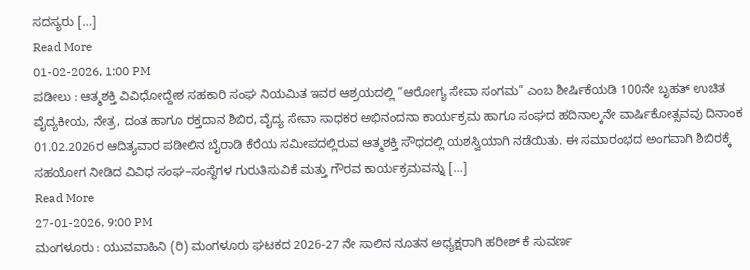ಸದಸ್ಯರು […]
Read More
01-02-2026, 1:00 PM
ಪಡೀಲು : ಆತ್ಮಶಕ್ತಿ ವಿವಿಧೋದ್ದೇಶ ಸಹಕಾರಿ ಸಂಘ ನಿಯಮಿತ ಇವರ ಆಶ್ರಯದಲ್ಲಿ “ಆರೋಗ್ಯ ಸೇವಾ ಸಂಗಮ” ಎಂಬ ಶೀರ್ಷಿಕೆಯಡಿ 100ನೇ ಬೃಹತ್ ಉಚಿತ ವೈದ್ಯಕೀಯ, ನೇತ್ರ, ದಂತ ಹಾಗೂ ರಕ್ತದಾನ ಶಿಬಿರ, ವೈದ್ಯ ಸೇವಾ ಸಾಧಕರ ಅಭಿನಂದನಾ ಕಾರ್ಯಕ್ರಮ ಹಾಗೂ ಸಂಘದ ಹದಿನಾಲ್ಕನೇ ವಾರ್ಷಿಕೋತ್ಸವವು ದಿನಾಂಕ 01.02.2026ರ ಆದಿತ್ಯವಾರ ಪಡೀಲಿನ ಬೈರಾಡಿ ಕೆರೆಯ ಸಮೀಪದಲ್ಲಿರುವ ಆತ್ಮಶಕ್ತಿ ಸೌಧದಲ್ಲಿ ಯಶಸ್ವಿಯಾಗಿ ನಡೆಯಿತು. ಈ ಸಮಾರಂಭದ ಅಂಗವಾಗಿ ಶಿಬಿರಕ್ಕೆ ಸಹಯೋಗ ನೀಡಿದ ವಿವಿಧ ಸಂಘ–ಸಂಸ್ಥೆಗಳ ಗುರುತಿಸುವಿಕೆ ಮತ್ತು ಗೌರವ ಕಾರ್ಯಕ್ರಮವನ್ನು […]
Read More
27-01-2026, 9:00 PM
ಮಂಗಳೂರು : ಯುವವಾಹಿನಿ (ರಿ) ಮಂಗಳೂರು ಘಟಕದ 2026-27 ನೇ ಸಾಲಿನ ನೂತನ ಅಧ್ಯಕ್ಷರಾಗಿ ಹರೀಶ್ ಕೆ ಸುವರ್ಣ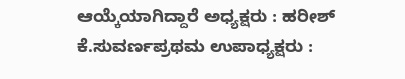ಆಯ್ಕೆಯಾಗಿದ್ದಾರೆ ಅಧ್ಯಕ್ಷರು : ಹರೀಶ್ ಕೆ.ಸುವರ್ಣಪ್ರಥಮ ಉಪಾಧ್ಯಕ್ಷರು :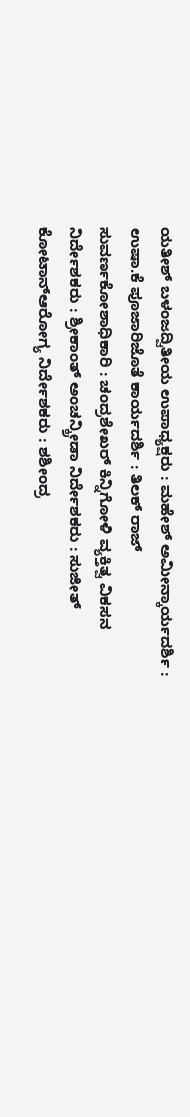ಯತೀಶ್ ಬಳಂಜದ್ವಿತೀಯ ಉಪಾಧ್ಯಕ್ಷರು : ಮಹೇಶ್ ಅಮೀನ್ಕಾರ್ಯದರ್ಶಿ : ಉಷಾ.ಕೆ ಪೂಜಾರಿಜೊತೆ ಕಾರ್ಯದರ್ಶಿ : ತಿಲಕ್ ರಾಜ್ ಸುವರ್ಣಕೋಶಾಧಿಕಾರಿ : ಚಂದ್ರಶೇಖರ್ ಕಿನ್ನಿಗೋಳಿ ವ್ಯಕ್ತಿತ್ವ ವಿಕಸನ ನಿರ್ದೇಶಕರು : ಶ್ರೀಕಾಂತ್ ಅಂಚನ್ಕ್ರೀಡಾ ನಿರ್ದೇಶಕರು : ಸುಜೀತ್ ಕೋಟಾನ್ಆರೋಗ್ಯ ನಿರ್ದೇಶಕರು : ಶಶೀಂದ್ರ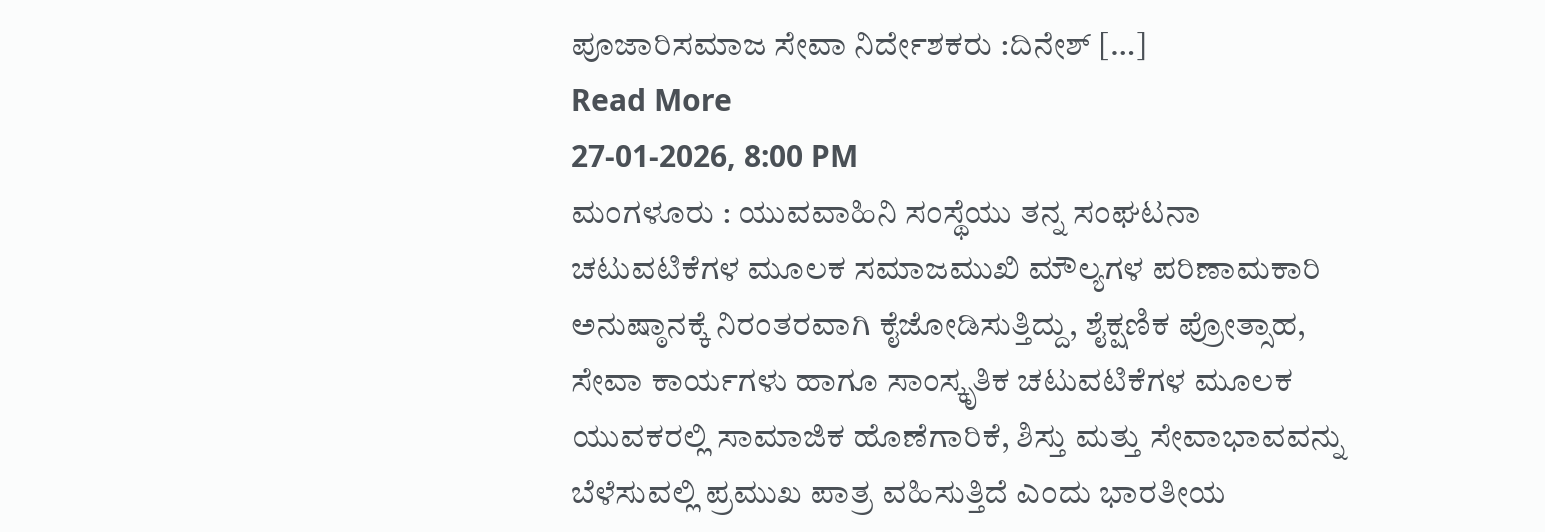ಪೂಜಾರಿಸಮಾಜ ಸೇವಾ ನಿರ್ದೇಶಕರು :ದಿನೇಶ್ […]
Read More
27-01-2026, 8:00 PM
ಮಂಗಳೂರು : ಯುವವಾಹಿನಿ ಸಂಸ್ಥೆಯು ತನ್ನ ಸಂಘಟನಾ ಚಟುವಟಿಕೆಗಳ ಮೂಲಕ ಸಮಾಜಮುಖಿ ಮೌಲ್ಯಗಳ ಪರಿಣಾಮಕಾರಿ ಅನುಷ್ಠಾನಕ್ಕೆ ನಿರಂತರವಾಗಿ ಕೈಜೋಡಿಸುತ್ತಿದ್ದು, ಶೈಕ್ಷಣಿಕ ಪ್ರೋತ್ಸಾಹ, ಸೇವಾ ಕಾರ್ಯಗಳು ಹಾಗೂ ಸಾಂಸ್ಕೃತಿಕ ಚಟುವಟಿಕೆಗಳ ಮೂಲಕ ಯುವಕರಲ್ಲಿ ಸಾಮಾಜಿಕ ಹೊಣೆಗಾರಿಕೆ, ಶಿಸ್ತು ಮತ್ತು ಸೇವಾಭಾವವನ್ನು ಬೆಳೆಸುವಲ್ಲಿ ಪ್ರಮುಖ ಪಾತ್ರ ವಹಿಸುತ್ತಿದೆ ಎಂದು ಭಾರತೀಯ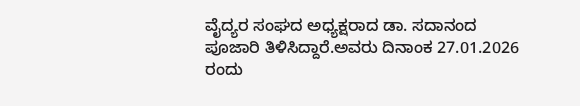ವೈದ್ಯರ ಸಂಘದ ಅಧ್ಯಕ್ಷರಾದ ಡಾ. ಸದಾನಂದ ಪೂಜಾರಿ ತಿಳಿಸಿದ್ದಾರೆ.ಅವರು ದಿನಾಂಕ 27.01.2026 ರಂದು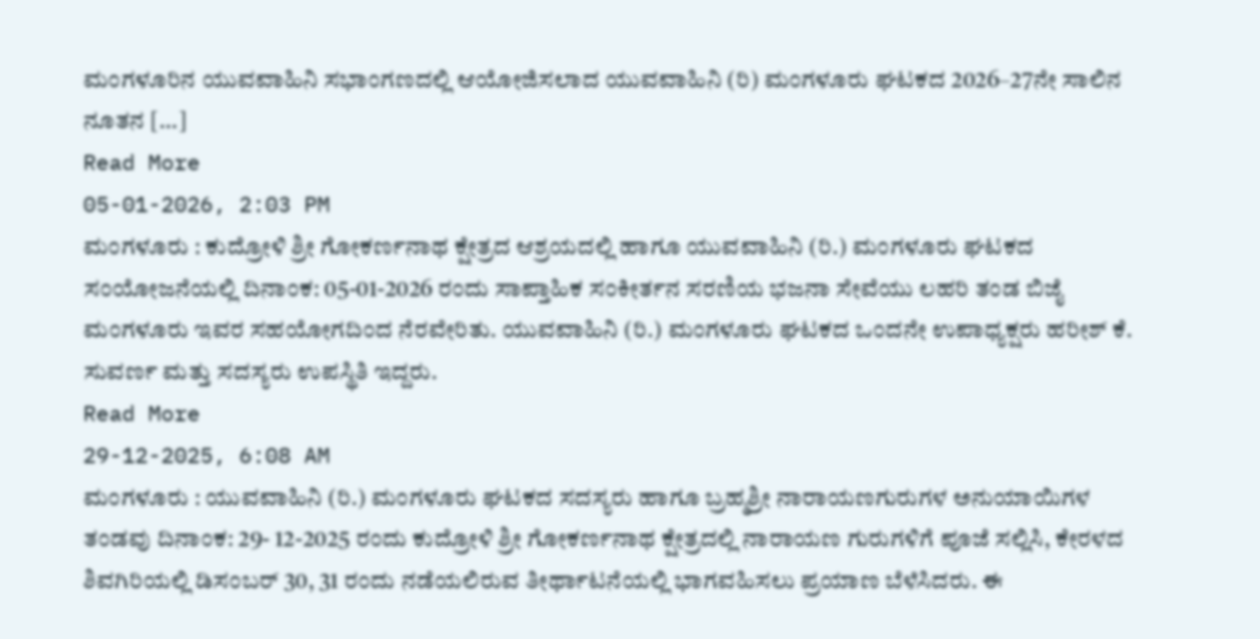ಮಂಗಳೂರಿನ ಯುವವಾಹಿನಿ ಸಭಾಂಗಣದಲ್ಲಿ ಆಯೋಜಿಸಲಾದ ಯುವವಾಹಿನಿ (ರಿ) ಮಂಗಳೂರು ಘಟಕದ 2026–27ನೇ ಸಾಲಿನ ನೂತನ […]
Read More
05-01-2026, 2:03 PM
ಮಂಗಳೂರು : ಕುದ್ರೋಳಿ ಶ್ರೀ ಗೋಕರ್ಣನಾಥ ಕ್ಷೇತ್ರದ ಆಶ್ರಯದಲ್ಲಿ ಹಾಗೂ ಯುವವಾಹಿನಿ (ರಿ.) ಮಂಗಳೂರು ಘಟಕದ ಸಂಯೋಜನೆಯಲ್ಲಿ ದಿನಾಂಕ: 05-01-2026 ರಂದು ಸಾಪ್ತಾಹಿಕ ಸಂಕೀರ್ತನ ಸರಣಿಯ ಭಜನಾ ಸೇವೆಯು ಲಹರಿ ತಂಡ ಬಿಜೈ ಮಂಗಳೂರು ಇವರ ಸಹಯೋಗದಿಂದ ನೆರವೇರಿತು. ಯುವವಾಹಿನಿ (ರಿ.) ಮಂಗಳೂರು ಘಟಕದ ಒಂದನೇ ಉಪಾಧ್ಯಕ್ಷರು ಹರೀಶ್ ಕೆ. ಸುವರ್ಣ ಮತ್ತು ಸದಸ್ಯರು ಉಪಸ್ಥಿತಿ ಇದ್ದರು.
Read More
29-12-2025, 6:08 AM
ಮಂಗಳೂರು : ಯುವವಾಹಿನಿ (ರಿ.) ಮಂಗಳೂರು ಘಟಕದ ಸದಸ್ಯರು ಹಾಗೂ ಬ್ರಹ್ಮಶ್ರೀ ನಾರಾಯಣಗುರುಗಳ ಅನುಯಾಯಿಗಳ ತಂಡವು ದಿನಾಂಕ: 29- 12-2025 ರಂದು ಕುದ್ರೋಳಿ ಶ್ರೀ ಗೋಕರ್ಣನಾಥ ಕ್ಷೇತ್ರದಲ್ಲಿ ನಾರಾಯಣ ಗುರುಗಳಿಗೆ ಪೂಜೆ ಸಲ್ಲಿಸಿ, ಕೇರಳದ ಶಿವಗಿರಿಯಲ್ಲಿ ಡಿಸಂಬರ್ 30, 31 ರಂದು ನಡೆಯಲಿರುವ ತೀರ್ಥಾಟನೆಯಲ್ಲಿ ಭಾಗವಹಿಸಲು ಪ್ರಯಾಣ ಬೆಳೆಸಿದರು. ಈ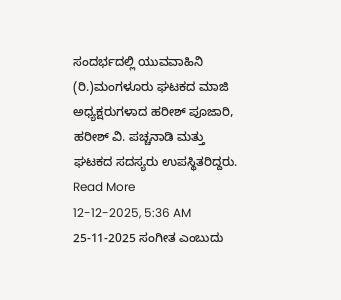ಸಂದರ್ಭದಲ್ಲಿ ಯುವವಾಹಿನಿ (ರಿ.)ಮಂಗಳೂರು ಘಟಕದ ಮಾಜಿ ಅಧ್ಯಕ್ಷರುಗಳಾದ ಹರೀಶ್ ಪೂಜಾರಿ, ಹರೀಶ್ ವಿ. ಪಚ್ಚನಾಡಿ ಮತ್ತು ಘಟಕದ ಸದಸ್ಯರು ಉಪಸ್ಥಿತರಿದ್ದರು.
Read More
12-12-2025, 5:36 AM
25-11-2025 ಸಂಗೀತ ಎಂಬುದು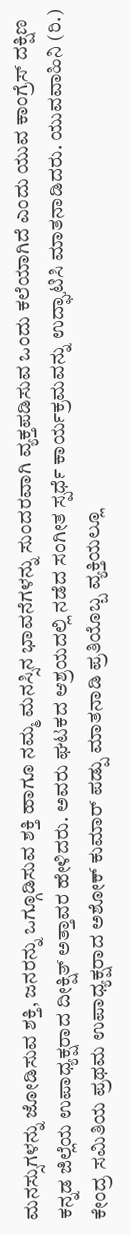ಮನಸ್ಸುಗಳನ್ನು ಜೋಡಿಸುವ ಶಕ್ತಿ, ಜನರನ್ನು ಒಗ್ಗೂಡಿಸುವ ಶಕ್ತಿ ಹಾಗೂ ನಮ್ಮ ಮನಸ್ಸಿನ ಭಾವನೆಗಳನ್ನು ಸುಂದರವಾಗಿ ವ್ಯಕ್ತಪಡಿಸುವ ಒಂದು ಕಲೆಯಾಗಿದೆ ಎಂದು ಯುವ ಕಾಂಗ್ರೆಸ್ ದಕ್ಷಿಣ ಕನ್ನಡ ಜಿಲ್ಲೆಯ ಉಪಾಧ್ಯಕ್ಷರಾದ ದೀಕ್ಷಿತ್ ಅತ್ತಾವರ ಹೇಳಿದರು. ಅವರು ಘಟಕದ ಆಶ್ರಯದಲ್ಲಿ ನಡೆದ ಸಂಗೀತ ಸ್ಪರ್ಧೆ ಕಾರ್ಯಕ್ರಮವನ್ನು ಉದ್ಘಾಟಿಸಿ ಮಾತನಾಡಿದರು. ಯುವವಾಹಿನಿ (ರಿ.) ಕೇಂದ್ರ ಸಮಿತಿಯ ಪ್ರಥಮ ಉಪಾಧ್ಯಕ್ಷರಾದ ಅಶೋಕ್ ಕುಮಾರ್ ಪಡ್ಪು ಮಾತನಾಡಿ ಪ್ರತಿಯೊಬ್ಬ ವ್ಯಕ್ತಿಯಲ್ಲೂ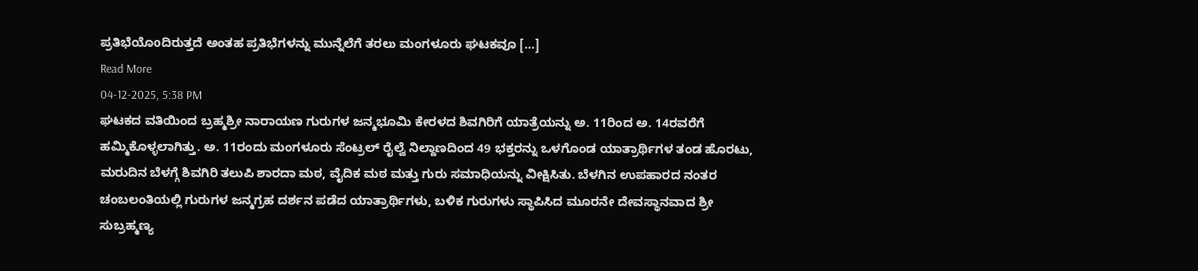ಪ್ರತಿಭೆಯೊoದಿರುತ್ತದೆ ಅಂತಹ ಪ್ರತಿಭೆಗಳನ್ನು ಮುನ್ನೆಲೆಗೆ ತರಲು ಮಂಗಳೂರು ಘಟಕವೂ […]
Read More
04-12-2025, 5:38 PM
ಘಟಕದ ವತಿಯಿಂದ ಬ್ರಹ್ಮಶ್ರೀ ನಾರಾಯಣ ಗುರುಗಳ ಜನ್ಮಭೂಮಿ ಕೇರಳದ ಶಿವಗಿರಿಗೆ ಯಾತ್ರೆಯನ್ನು ಅ. 11ರಿಂದ ಅ. 14ರವರೆಗೆ ಹಮ್ಮಿಕೊಳ್ಳಲಾಗಿತ್ತು. ಅ. 11ರಂದು ಮಂಗಳೂರು ಸೆಂಟ್ರಲ್ ರೈಲ್ವೆ ನಿಲ್ದಾಣದಿಂದ 49 ಭಕ್ತರನ್ನು ಒಳಗೊಂಡ ಯಾತ್ರಾರ್ಥಿಗಳ ತಂಡ ಹೊರಟು, ಮರುದಿನ ಬೆಳಗ್ಗೆ ಶಿವಗಿರಿ ತಲುಪಿ ಶಾರದಾ ಮಠ, ವೈದಿಕ ಮಠ ಮತ್ತು ಗುರು ಸಮಾಧಿಯನ್ನು ವೀಕ್ಷಿಸಿತು. ಬೆಳಗಿನ ಉಪಹಾರದ ನಂತರ ಚಂಬಲಂತಿಯಲ್ಲಿ ಗುರುಗಳ ಜನ್ಮಗ್ರಹ ದರ್ಶನ ಪಡೆದ ಯಾತ್ರಾರ್ಥಿಗಳು, ಬಳಿಕ ಗುರುಗಳು ಸ್ಥಾಪಿಸಿದ ಮೂರನೇ ದೇವಸ್ಥಾನವಾದ ಶ್ರೀ ಸುಬ್ರಹ್ಮಣ್ಯ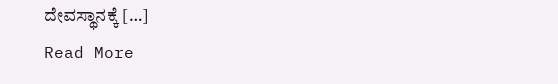ದೇವಸ್ಥಾನಕ್ಕೆ […]
Read More